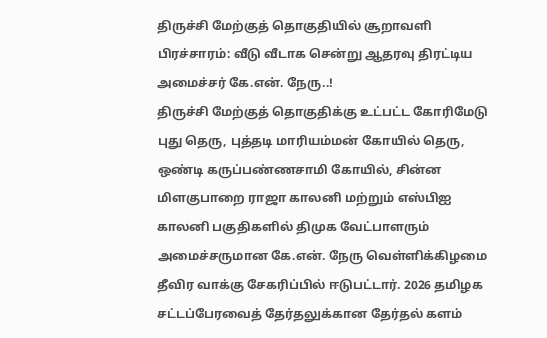திருச்சி மேற்குத் தொகுதியில் சூறாவளி பிரச்சாரம்: வீடு வீடாக சென்று ஆதரவு திரட்டிய அமைச்சர் கே.என். நேரு..!
திருச்சி மேற்குத் தொகுதிக்கு உட்பட்ட கோரிமேடு புது தெரு, புத்தடி மாரியம்மன் கோயில் தெரு, ஒண்டி கருப்பண்ணசாமி கோயில், சின்ன மிளகுபாறை ராஜா காலனி மற்றும் எஸ்பிஐ காலனி பகுதிகளில் திமுக வேட்பாளரும் அமைச்சருமான கே.என். நேரு வெள்ளிக்கிழமை தீவிர வாக்கு சேகரிப்பில் ஈடுபட்டார். 2026 தமிழக சட்டப்பேரவைத் தேர்தலுக்கான தேர்தல் களம்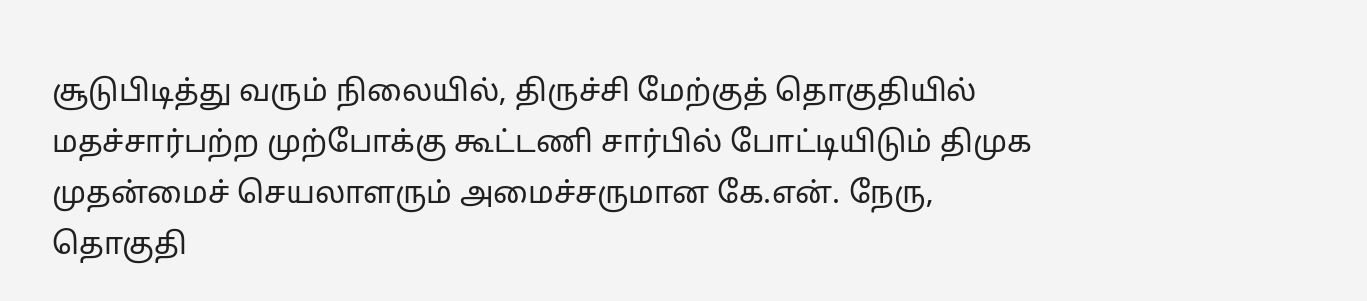சூடுபிடித்து வரும் நிலையில், திருச்சி மேற்குத் தொகுதியில் மதச்சார்பற்ற முற்போக்கு கூட்டணி சார்பில் போட்டியிடும் திமுக முதன்மைச் செயலாளரும் அமைச்சருமான கே.என். நேரு, தொகுதி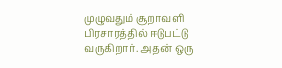முழுவதும் சூறாவளி பிரசாரத்தில் ஈடுபட்டு வருகிறார். அதன் ஒரு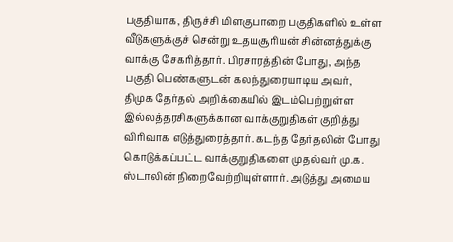பகுதியாக, திருச்சி மிளகுபாறை பகுதிகளில் உள்ள வீடுகளுக்குச் சென்று உதயசூரியன் சின்னத்துக்கு வாக்கு சேகரித்தார். பிரசாரத்தின் போது, அந்த பகுதி பெண்களுடன் கலந்துரையாடிய அவர், திமுக தேர்தல் அறிக்கையில் இடம்பெற்றுள்ள இல்லத்தரசிகளுக்கான வாக்குறுதிகள் குறித்து விரிவாக எடுத்துரைத்தார். கடந்த தேர்தலின் போது கொடுக்கப்பட்ட வாக்குறுதிகளை முதல்வர் மு.க. ஸ்டாலின் நிறைவேற்றியுள்ளார். அடுத்து அமைய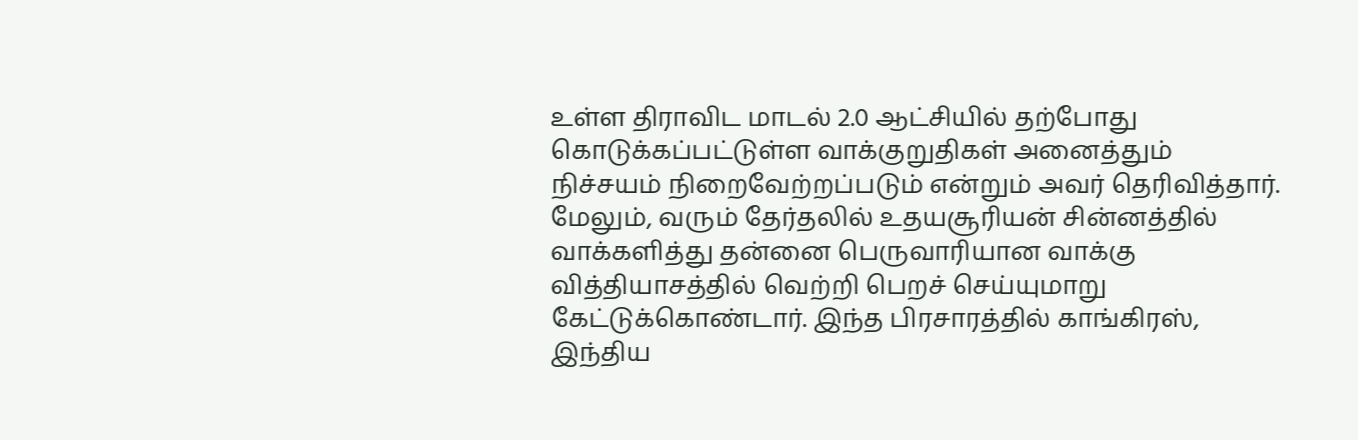உள்ள திராவிட மாடல் 2.0 ஆட்சியில் தற்போது கொடுக்கப்பட்டுள்ள வாக்குறுதிகள் அனைத்தும் நிச்சயம் நிறைவேற்றப்படும் என்றும் அவர் தெரிவித்தார். மேலும், வரும் தேர்தலில் உதயசூரியன் சின்னத்தில் வாக்களித்து தன்னை பெருவாரியான வாக்கு வித்தியாசத்தில் வெற்றி பெறச் செய்யுமாறு கேட்டுக்கொண்டார். இந்த பிரசாரத்தில் காங்கிரஸ், இந்திய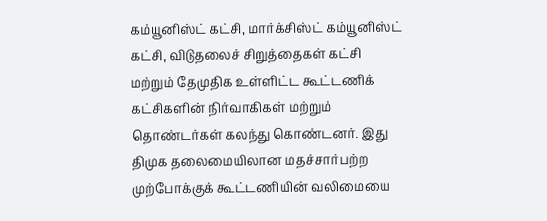கம்யூனிஸ்ட் கட்சி, மார்க்சிஸ்ட் கம்யூனிஸ்ட் கட்சி, விடுதலைச் சிறுத்தைகள் கட்சி மற்றும் தேமுதிக உள்ளிட்ட கூட்டணிக் கட்சிகளின் நிர்வாகிகள் மற்றும் தொண்டர்கள் கலந்து கொண்டனர். இது திமுக தலைமையிலான மதச்சார்பற்ற முற்போக்குக் கூட்டணியின் வலிமையை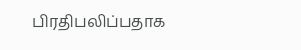பிரதிபலிப்பதாக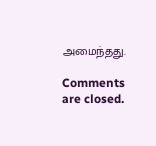அமைந்தது.

Comments are closed.